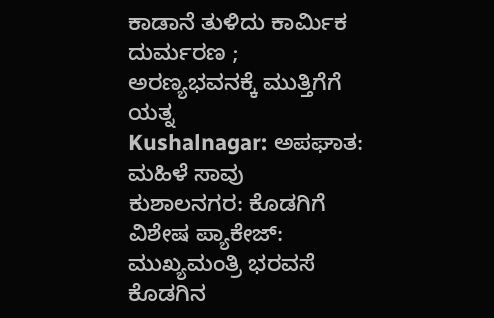ಕಾಡಾನೆ ತುಳಿದು ಕಾರ್ಮಿಕ ದುರ್ಮರಣ ; ಅರಣ್ಯಭವನಕ್ಕೆ ಮುತ್ತಿಗೆಗೆ ಯತ್ನ
Kushalnagar: ಅಪಘಾತ: ಮಹಿಳೆ ಸಾವು
ಕುಶಾಲನಗರ: ಕೊಡಗಿಗೆ ವಿಶೇಷ ಪ್ಯಾಕೇಜ್: ಮುಖ್ಯಮಂತ್ರಿ ಭರವಸೆ
ಕೊಡಗಿನ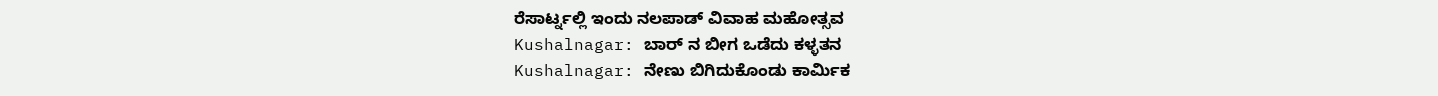ರೆಸಾರ್ಟ್ನಲ್ಲಿ ಇಂದು ನಲಪಾಡ್ ವಿವಾಹ ಮಹೋತ್ಸವ
Kushalnagar: ಬಾರ್ ನ ಬೀಗ ಒಡೆದು ಕಳ್ಳತನ
Kushalnagar: ನೇಣು ಬಿಗಿದುಕೊಂಡು ಕಾರ್ಮಿಕ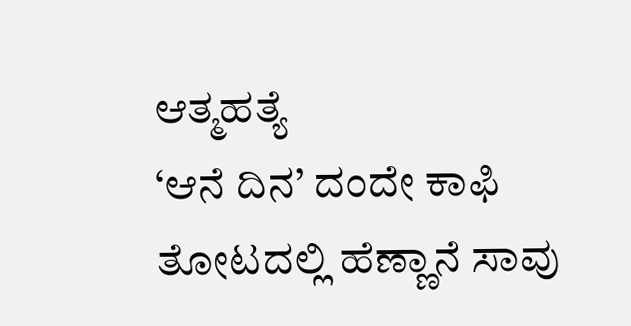ಆತ್ಮಹತ್ಯೆ
‘ಆನೆ ದಿನ’ ದಂದೇ ಕಾಫಿ ತೋಟದಲ್ಲಿ ಹೆಣ್ಣಾನೆ ಸಾವು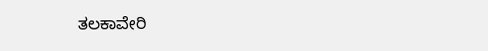ತಲಕಾವೇರಿ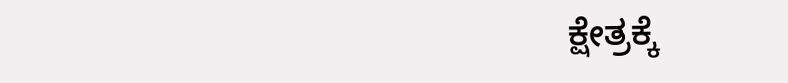ಕ್ಷೇತ್ರಕ್ಕೆ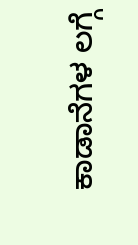ಕಾಡಾನೆಗಳ ಲಗ್ಗೆ